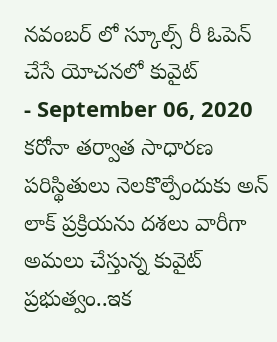నవంబర్ లో స్కూల్స్ రీ ఓపెన్ చేసే యోచనలో కువైట్
- September 06, 2020
కరోనా తర్వాత సాధారణ పరిస్థితులు నెలకొల్పేందుకు అన్ లాక్ ప్రక్రియను దశలు వారీగా అమలు చేస్తున్న కువైట్ ప్రభుత్వం..ఇక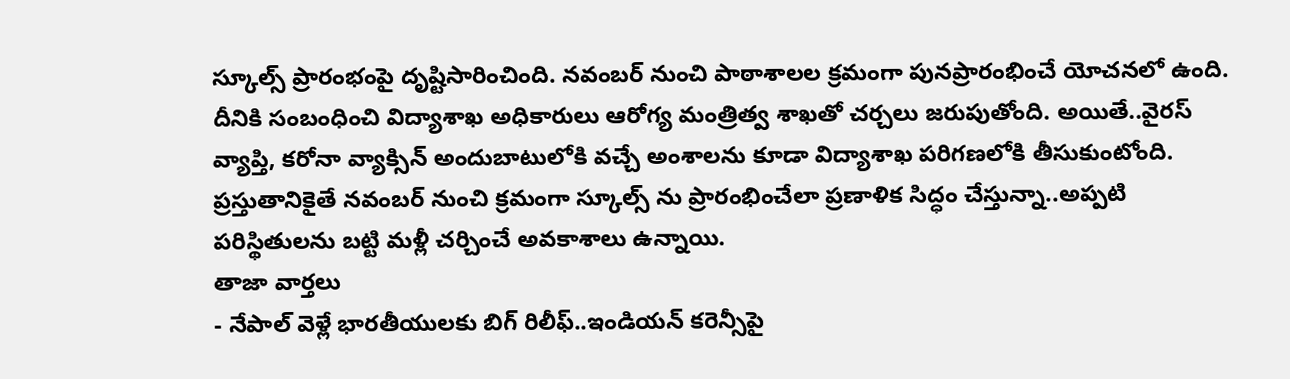స్కూల్స్ ప్రారంభంపై దృష్టిసారించింది. నవంబర్ నుంచి పాఠాశాలల క్రమంగా పునప్రారంభించే యోచనలో ఉంది. దీనికి సంబంధించి విద్యాశాఖ అధికారులు ఆరోగ్య మంత్రిత్వ శాఖతో చర్చలు జరుపుతోంది. అయితే..వైరస్ వ్యాప్తి, కరోనా వ్యాక్సిన్ అందుబాటులోకి వచ్చే అంశాలను కూడా విద్యాశాఖ పరిగణలోకి తీసుకుంటోంది. ప్రస్తుతానికైతే నవంబర్ నుంచి క్రమంగా స్కూల్స్ ను ప్రారంభించేలా ప్రణాళిక సిద్ధం చేస్తున్నా..అప్పటి పరిస్థితులను బట్టి మళ్లీ చర్చించే అవకాశాలు ఉన్నాయి.
తాజా వార్తలు
- నేపాల్ వెళ్లే భారతీయులకు బిగ్ రిలీఫ్..ఇండియన్ కరెన్సీపై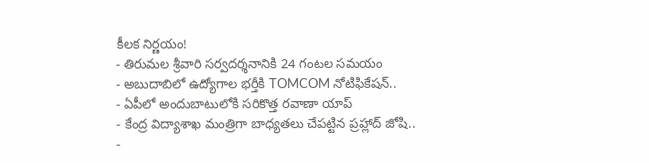కీలక నిర్ణయం!
- తిరుమల శ్రీవారి సర్వదర్శనానికి 24 గంటల సమయం
- అబుదాబిలో ఉద్యోగాల భర్తీకి TOMCOM నోటిఫికేషన్..
- ఏపీలో అందుబాటులోకి సరికొత్త రవాణా యాప్
- కేంద్ర విద్యాశాఖ మంత్రిగా బాధ్యతలు చేపట్టిన ప్రహ్లాద్ జోషి..
-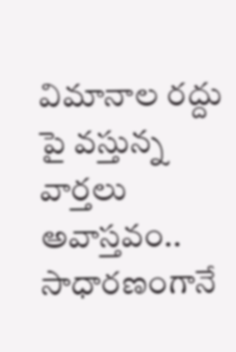విమానాల రద్దు పై వస్తున్న వార్తలు అవాస్తవం.. సాధారణంగానే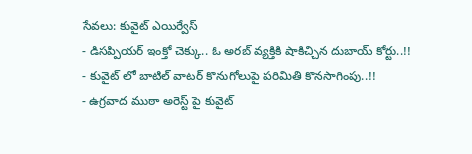సేవలు: కువైట్ ఎయిర్వేస్
- డిసప్పియర్ ఇంక్తో చెక్కు.. ఓ అరబ్ వ్యక్తికి షాకిచ్చిన దుబాయ్ కోర్టు..!!
- కువైట్ లో బాటిల్ వాటర్ కొనుగోలుపై పరిమితి కొనసాగింపు..!!
- ఉగ్రవాద ముఠా అరెస్ట్ పై కువైట్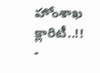హోంశాఖ క్లారిటీ..!!
-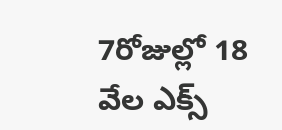7రోజుల్లో 18 వేల ఎక్స్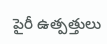పైరీ ఉత్పత్తులు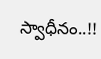స్వాధీనం..!!